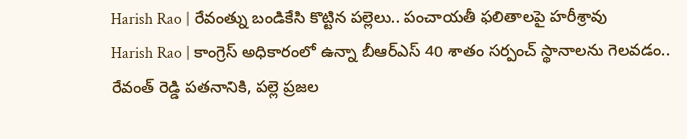Harish Rao | రేవంత్ను బండికేసి కొట్టిన పల్లెలు.. పంచాయతీ ఫలితాలపై హరీశ్రావు
Harish Rao | కాంగ్రెస్ అధికారంలో ఉన్నా బీఆర్ఎస్ 40 శాతం సర్పంచ్ స్థానాలను గెలవడం.. రేవంత్ రెడ్డి పతనానికి, పల్లె ప్రజల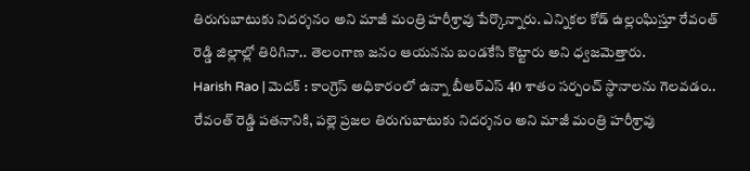తిరుగుబాటుకు నిదర్శనం అని మాజీ మంత్రి హరీశ్రావు పేర్కొన్నారు. ఎన్నికల కోడ్ ఉల్లంఘిస్తూ రేవంత్ రెడ్డి జిల్లాల్లో తిరిగినా.. తెలంగాణ జనం ఆయనను బండకేసి కొట్టారు అని ధ్వజమెత్తారు.
Harish Rao | మెదక్ : కాంగ్రెస్ అధికారంలో ఉన్నా బీఆర్ఎస్ 40 శాతం సర్పంచ్ స్థానాలను గెలవడం.. రేవంత్ రెడ్డి పతనానికి, పల్లె ప్రజల తిరుగుబాటుకు నిదర్శనం అని మాజీ మంత్రి హరీశ్రావు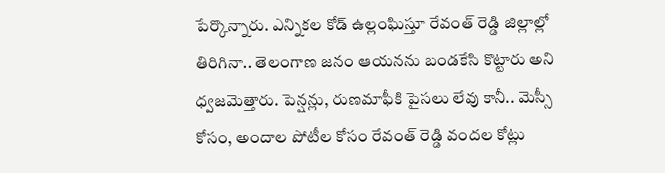పేర్కొన్నారు. ఎన్నికల కోడ్ ఉల్లంఘిస్తూ రేవంత్ రెడ్డి జిల్లాల్లో తిరిగినా.. తెలంగాణ జనం ఆయనను బండకేసి కొట్టారు అని ధ్వజమెత్తారు. పెన్షన్లు, రుణమాఫీకి పైసలు లేవు కానీ.. మెస్సీ కోసం, అందాల పోటీల కోసం రేవంత్ రెడ్డి వందల కోట్లు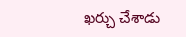ఖర్చు చేశాడు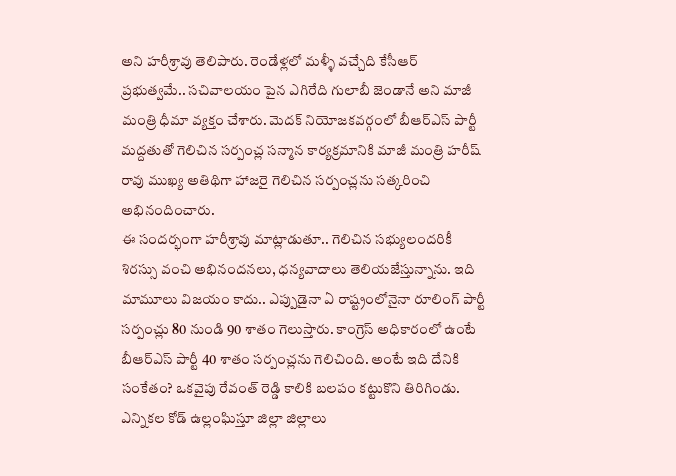అని హరీశ్రావు తెలిపారు. రెండేళ్లలో మళ్ళీ వచ్చేది కేసీఆర్ ప్రభుత్వమే.. సచివాలయం పైన ఎగిరేది గులాబీ జెండానే అని మాజీ మంత్రి ధీమా వ్యక్తం చేశారు. మెదక్ నియోజకవర్గంలో బీఆర్ఎస్ పార్టీ మద్దతుతో గెలిచిన సర్పంచ్ల సన్మాన కార్యక్రమానికి మాజీ మంత్రి హరీష్ రావు ముఖ్య అతిథిగా హాజరై గెలిచిన సర్పంచ్లను సత్కరించి అభినందించారు.
ఈ సందర్భంగా హరీశ్రావు మాట్లాడుతూ.. గెలిచిన సభ్యులందరికీ శిరస్సు వంచి అభినందనలు, ధన్యవాదాలు తెలియజేస్తున్నాను. ఇది మామూలు విజయం కాదు.. ఎప్పుడైనా ఏ రాష్ట్రంలోనైనా రూలింగ్ పార్టీ సర్పంచ్లు 80 నుండి 90 శాతం గెలుస్తారు. కాంగ్రెస్ అధికారంలో ఉంటే బీఆర్ఎస్ పార్టీ 40 శాతం సర్పంచ్లను గెలిచింది. అంటే ఇది దేనికి సంకేతం? ఒకవైపు రేవంత్ రెడ్డి కాలికి బలపం కట్టుకొని తిరిగిండు. ఎన్నికల కోడ్ ఉల్లంఘిస్తూ జిల్లా జిల్లాలు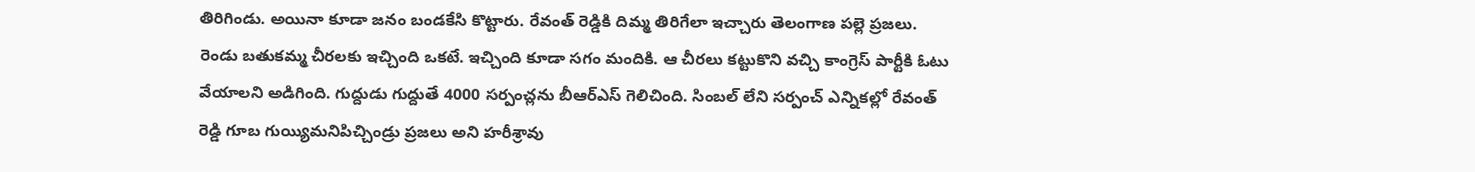తిరిగిండు. అయినా కూడా జనం బండకేసి కొట్టారు. రేవంత్ రెడ్డికి దిమ్మ తిరిగేలా ఇచ్చారు తెలంగాణ పల్లె ప్రజలు. రెండు బతుకమ్మ చీరలకు ఇచ్చింది ఒకటే. ఇచ్చింది కూడా సగం మందికి. ఆ చీరలు కట్టుకొని వచ్చి కాంగ్రెస్ పార్టీకి ఓటు వేయాలని అడిగింది. గుద్దుడు గుద్దుతే 4000 సర్పంచ్లను బీఆర్ఎస్ గెలిచింది. సింబల్ లేని సర్పంచ్ ఎన్నికల్లో రేవంత్ రెడ్డి గూబ గుయ్యిమనిపిచ్చిండ్రు ప్రజలు అని హరీశ్రావు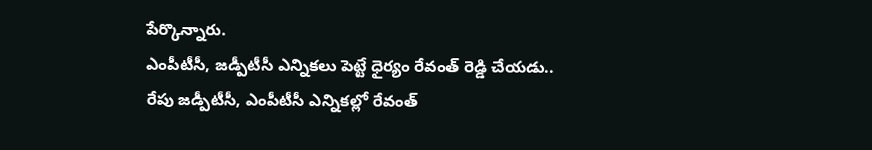పేర్కొన్నారు.
ఎంపీటీసీ, జడ్పీటీసీ ఎన్నికలు పెట్టే ధైర్యం రేవంత్ రెడ్డి చేయడు..
రేపు జడ్పీటీసీ, ఎంపీటీసీ ఎన్నికల్లో రేవంత్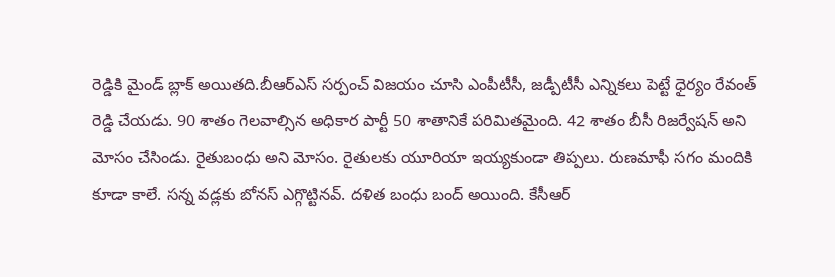రెడ్డికి మైండ్ బ్లాక్ అయితది.బీఆర్ఎస్ సర్పంచ్ విజయం చూసి ఎంపీటీసీ, జడ్పీటీసీ ఎన్నికలు పెట్టే ధైర్యం రేవంత్ రెడ్డి చేయడు. 90 శాతం గెలవాల్సిన అధికార పార్టీ 50 శాతానికే పరిమితమైంది. 42 శాతం బీసీ రిజర్వేషన్ అని మోసం చేసిండు. రైతుబంధు అని మోసం. రైతులకు యూరియా ఇయ్యకుండా తిప్పలు. రుణమాఫీ సగం మందికి కూడా కాలే. సన్న వడ్లకు బోనస్ ఎగ్గొట్టినవ్. దళిత బంధు బంద్ అయింది. కేసీఆర్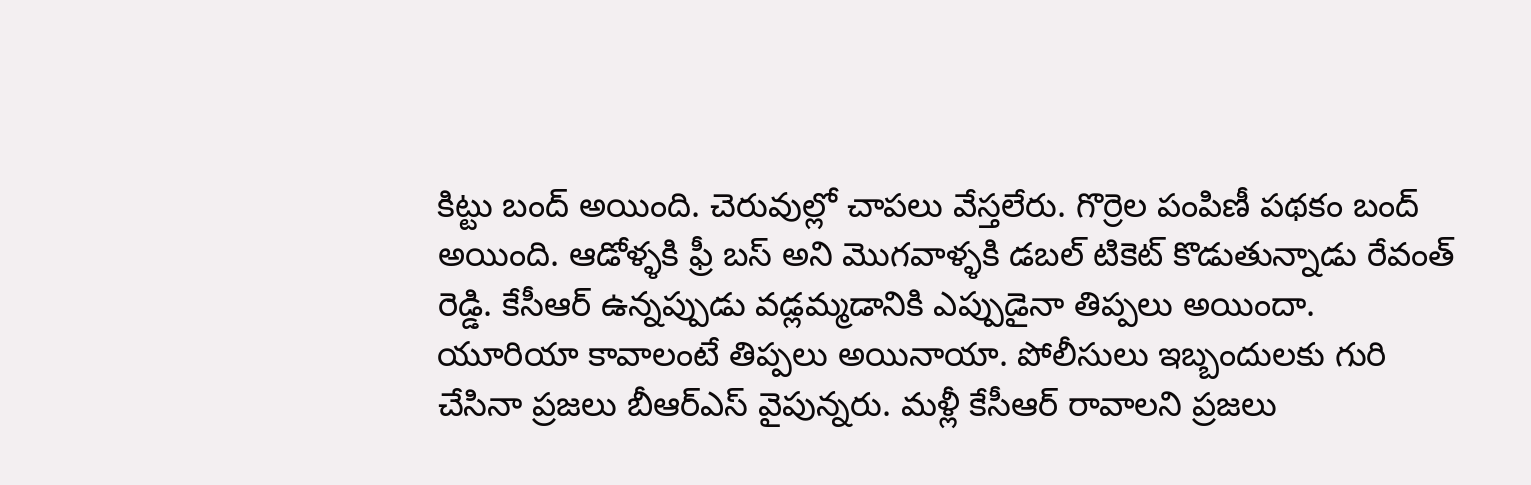కిట్టు బంద్ అయింది. చెరువుల్లో చాపలు వేస్తలేరు. గొర్రెల పంపిణీ పథకం బంద్ అయింది. ఆడోళ్ళకి ఫ్రీ బస్ అని మొగవాళ్ళకి డబల్ టికెట్ కొడుతున్నాడు రేవంత్ రెడ్డి. కేసీఆర్ ఉన్నప్పుడు వడ్లమ్మడానికి ఎప్పుడైనా తిప్పలు అయిందా. యూరియా కావాలంటే తిప్పలు అయినాయా. పోలీసులు ఇబ్బందులకు గురి చేసినా ప్రజలు బీఆర్ఎస్ వైపున్నరు. మళ్లీ కేసీఆర్ రావాలని ప్రజలు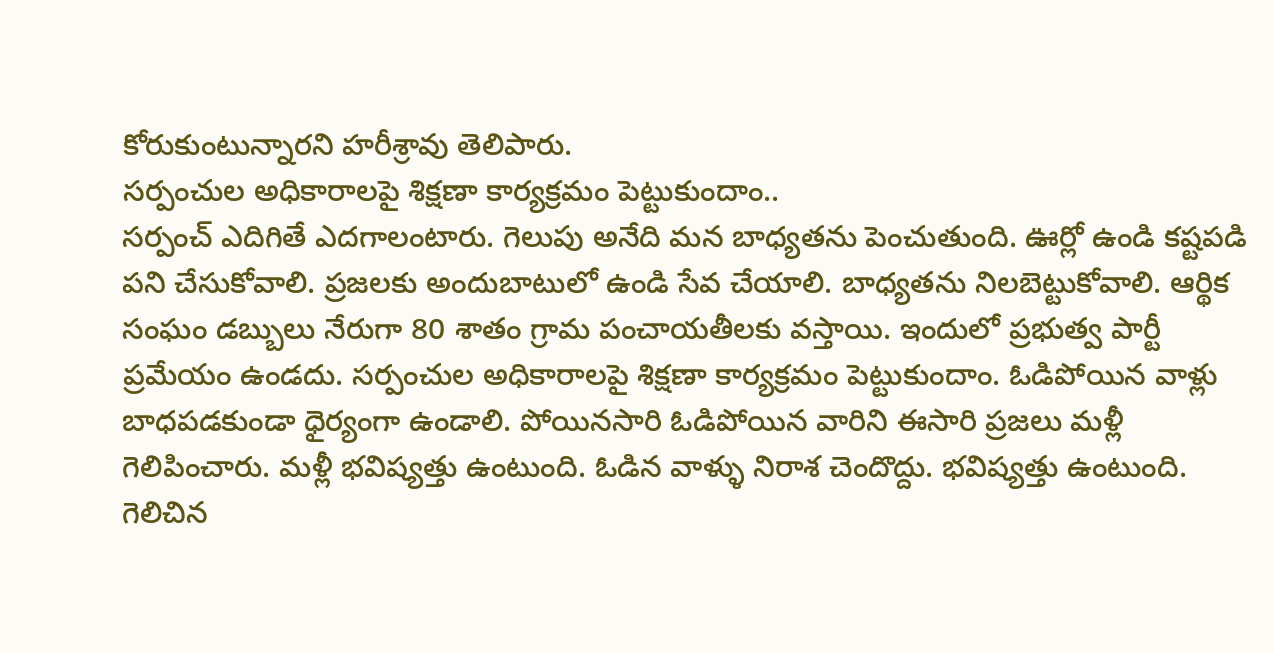కోరుకుంటున్నారని హరీశ్రావు తెలిపారు.
సర్పంచుల అధికారాలపై శిక్షణా కార్యక్రమం పెట్టుకుందాం..
సర్పంచ్ ఎదిగితే ఎదగాలంటారు. గెలుపు అనేది మన బాధ్యతను పెంచుతుంది. ఊర్లో ఉండి కష్టపడి పని చేసుకోవాలి. ప్రజలకు అందుబాటులో ఉండి సేవ చేయాలి. బాధ్యతను నిలబెట్టుకోవాలి. ఆర్థిక సంఘం డబ్బులు నేరుగా 80 శాతం గ్రామ పంచాయతీలకు వస్తాయి. ఇందులో ప్రభుత్వ పార్టీ ప్రమేయం ఉండదు. సర్పంచుల అధికారాలపై శిక్షణా కార్యక్రమం పెట్టుకుందాం. ఓడిపోయిన వాళ్లు బాధపడకుండా ధైర్యంగా ఉండాలి. పోయినసారి ఓడిపోయిన వారిని ఈసారి ప్రజలు మళ్లీ గెలిపించారు. మళ్లీ భవిష్యత్తు ఉంటుంది. ఓడిన వాళ్ళు నిరాశ చెందొద్దు. భవిష్యత్తు ఉంటుంది. గెలిచిన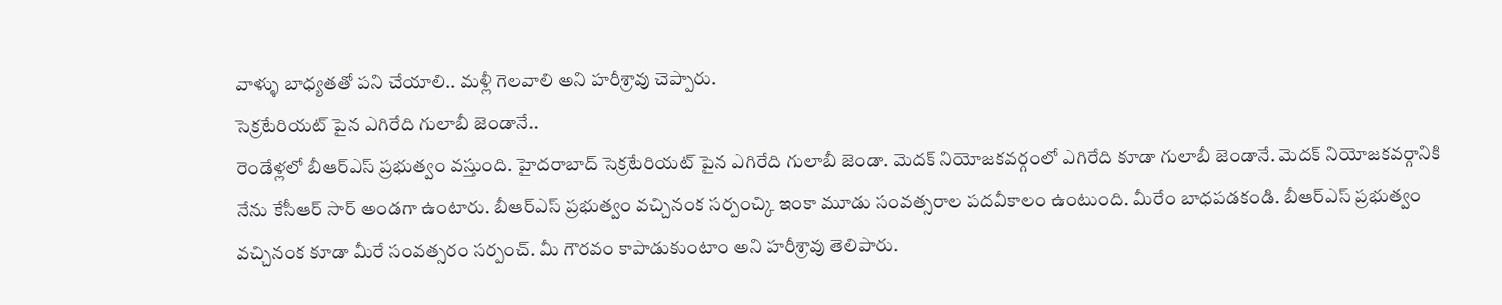వాళ్ళు బాధ్యతతో పని చేయాలి.. మళ్లీ గెలవాలి అని హరీశ్రావు చెప్పారు.
సెక్రటేరియట్ పైన ఎగిరేది గులాబీ జెండానే..
రెండేళ్లలో బీఆర్ఎస్ ప్రభుత్వం వస్తుంది. హైదరాబాద్ సెక్రటేరియట్ పైన ఎగిరేది గులాబీ జెండా. మెదక్ నియోజకవర్గంలో ఎగిరేది కూడా గులాబీ జెండానే. మెదక్ నియోజకవర్గానికి నేను కేసీఆర్ సార్ అండగా ఉంటారు. బీఆర్ఎస్ ప్రభుత్వం వచ్చినంక సర్పంచ్కి ఇంకా మూడు సంవత్సరాల పదవీకాలం ఉంటుంది. మీరేం బాధపడకండి. బీఆర్ఎస్ ప్రభుత్వం వచ్చినంక కూడా మీరే సంవత్సరం సర్పంచ్. మీ గౌరవం కాపాడుకుంటాం అని హరీశ్రావు తెలిపారు.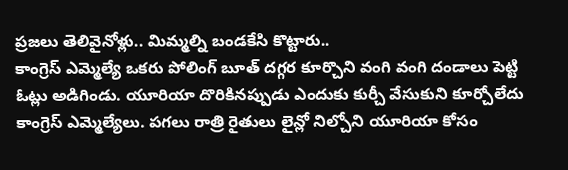ప్రజలు తెలివైనోళ్లు.. మిమ్మల్ని బండకేసి కొట్టారు..
కాంగ్రెస్ ఎమ్మెల్యే ఒకరు పోలింగ్ బూత్ దగ్గర కూర్చొని వంగి వంగి దండాలు పెట్టి ఓట్లు అడిగిండు. యూరియా దొరికినప్పుడు ఎందుకు కుర్చీ వేసుకుని కూర్చోలేదు కాంగ్రెస్ ఎమ్మెల్యేలు. పగలు రాత్రి రైతులు లైన్లో నిల్చోని యూరియా కోసం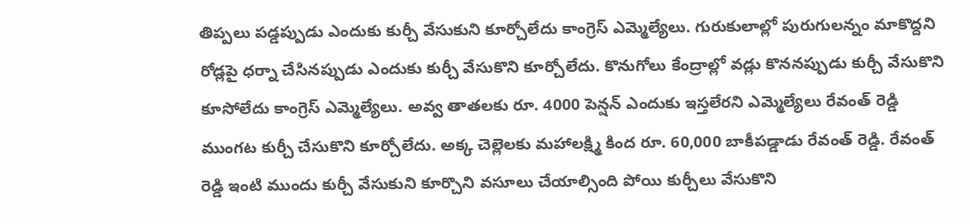తిప్పలు పడ్డప్పుడు ఎందుకు కుర్చీ వేసుకుని కూర్చోలేదు కాంగ్రెస్ ఎమ్మెల్యేలు. గురుకులాల్లో పురుగులన్నం మాకొద్దని రోడ్లపై ధర్నా చేసినప్పుడు ఎందుకు కుర్చీ వేసుకొని కూర్చోలేదు. కొనుగోలు కేంద్రాల్లో వడ్లు కొననప్పుడు కుర్చీ వేసుకొని కూసోలేదు కాంగ్రెస్ ఎమ్మెల్యేలు. అవ్వ తాతలకు రూ. 4000 పెన్షన్ ఎందుకు ఇస్తలేరని ఎమ్మెల్యేలు రేవంత్ రెడ్డి ముంగట కుర్చీ చేసుకొని కూర్చోలేదు. అక్క చెల్లెలకు మహాలక్ష్మి కింద రూ. 60,000 బాకీపడ్డాడు రేవంత్ రెడ్డి. రేవంత్ రెడ్డి ఇంటి ముందు కుర్చీ వేసుకుని కూర్చొని వసూలు చేయాల్సింది పోయి కుర్చీలు వేసుకొని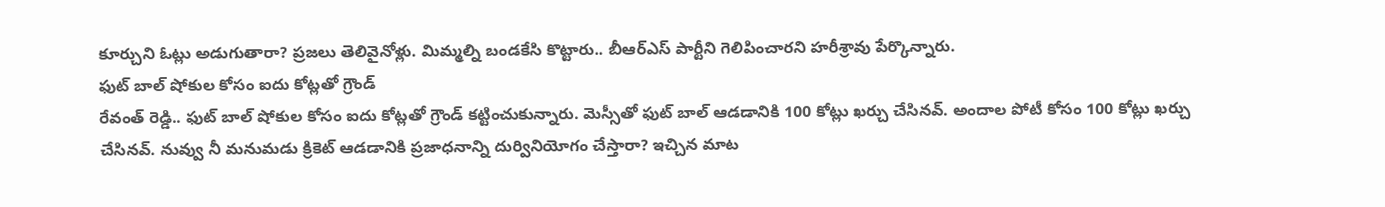కూర్చుని ఓట్లు అడుగుతారా? ప్రజలు తెలివైనోళ్లు. మిమ్మల్ని బండకేసి కొట్టారు.. బీఆర్ఎస్ పార్టీని గెలిపించారని హరీశ్రావు పేర్కొన్నారు.
ఫుట్ బాల్ షోకుల కోసం ఐదు కోట్లతో గ్రౌండ్
రేవంత్ రెడ్డి.. ఫుట్ బాల్ షోకుల కోసం ఐదు కోట్లతో గ్రౌండ్ కట్టించుకున్నారు. మెస్సీతో ఫుట్ బాల్ ఆడడానికి 100 కోట్లు ఖర్చు చేసినవ్. అందాల పోటీ కోసం 100 కోట్లు ఖర్చు చేసినవ్. నువ్వు నీ మనుమడు క్రికెట్ ఆడడానికి ప్రజాధనాన్ని దుర్వినియోగం చేస్తారా? ఇచ్చిన మాట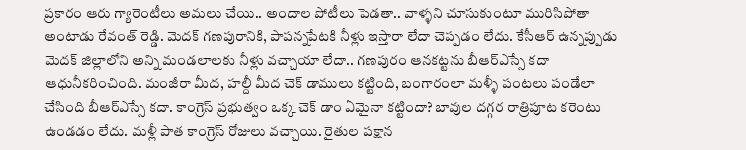ప్రకారం ఆరు గ్యారెంటీలు అమలు చేయి.. అందాల పోటీలు పెడతా.. వాళ్ళని చూసుకుంటూ మురిసిపోతా అంటాడు రేవంత్ రెడ్డి. మెదక్ గణపురానికి, పాపన్నపేటకి నీళ్లు ఇస్తారా లేదా చెప్పడం లేదు. కేసీఆర్ ఉన్నప్పుడు మెదక్ జిల్లాలోని అన్ని మండలాలకు నీళ్లు వచ్చాయా లేదా.. గణపురం ఆనకట్టను బీఆర్ఎస్సే కదా ఆధునీకరించింది. మంజీరా మీద, హల్దీ మీద చెక్ డాములు కట్టింది, బంగారంలా మళ్ళీ పంటలు పండేలా చేసింది బీఆర్ఎస్సే కదా. కాంగ్రెస్ ప్రభుత్వం ఒక్క చెక్ డాం ఏమైనా కట్టిందా? బావుల దగ్గర రాత్రిపూట కరెంటు ఉండడం లేదు. మళ్లీ పాత కాంగ్రెస్ రోజులు వచ్చాయి. రైతుల పక్షాన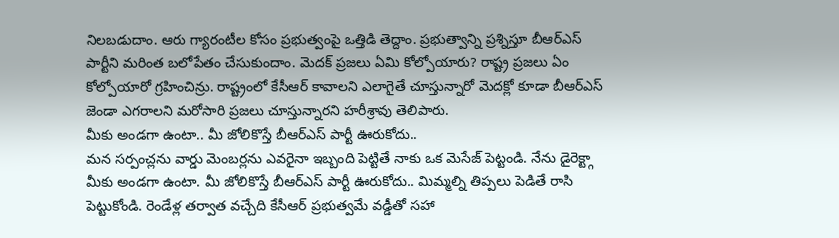నిలబడుదాం. ఆరు గ్యారంటీల కోసం ప్రభుత్వంపై ఒత్తిడి తెద్దాం. ప్రభుత్వాన్ని ప్రశ్నిస్తూ బీఆర్ఎస్ పార్టీని మరింత బలోపేతం చేసుకుందాం. మెదక్ ప్రజలు ఏమి కోల్పోయారు? రాష్ట్ర ప్రజలు ఏం కోల్పోయారో గ్రహించిన్రు. రాష్ట్రంలో కేసీఆర్ కావాలని ఎలాగైతే చూస్తున్నారో మెదక్లో కూడా బీఆర్ఎస్ జెండా ఎగరాలని మరోసారి ప్రజలు చూస్తున్నారని హరీశ్రావు తెలిపారు.
మీకు అండగా ఉంటా.. మీ జోలికొస్తే బీఆర్ఎస్ పార్టీ ఊరుకోదు..
మన సర్పంచ్లను వార్డు మెంబర్లను ఎవరైనా ఇబ్బంది పెట్టితే నాకు ఒక మెసేజ్ పెట్టండి. నేను డైరెక్ట్గా మీకు అండగా ఉంటా. మీ జోలికొస్తే బీఆర్ఎస్ పార్టీ ఊరుకోదు.. మిమ్మల్ని తిప్పలు పెడితే రాసి పెట్టుకోండి. రెండేళ్ల తర్వాత వచ్చేది కేసీఆర్ ప్రభుత్వమే వడ్డీతో సహా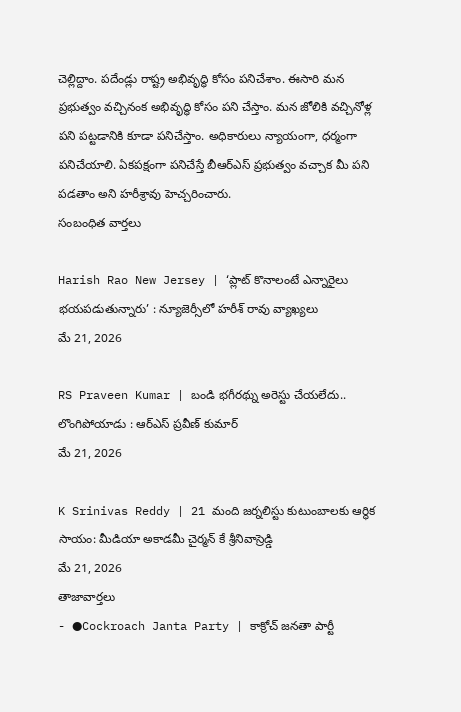చెల్లిద్దాం. పదేండ్లు రాష్ట్ర అభివృద్ధి కోసం పనిచేశాం. ఈసారి మన ప్రభుత్వం వచ్చినంక అభివృద్ధి కోసం పని చేస్తాం. మన జోలికి వచ్చినోళ్ల పని పట్టడానికి కూడా పనిచేస్తాం. అధికారులు న్యాయంగా, ధర్మంగా పనిచేయాలి. ఏకపక్షంగా పనిచేస్తే బీఆర్ఎస్ ప్రభుత్వం వచ్చాక మీ పని పడతాం అని హరీశ్రావు హెచ్చరించారు.
సంబంధిత వార్తలు

Harish Rao New Jersey | ‘ప్లాట్ కొనాలంటే ఎన్నారైలు భయపడుతున్నారు’ : న్యూజెర్సీలో హరీశ్ రావు వ్యాఖ్యలు
మే 21, 2026

RS Praveen Kumar | బండి భగీరథ్ను అరెస్టు చేయలేదు.. లొంగిపోయాడు : ఆర్ఎస్ ప్రవీణ్ కుమార్
మే 21, 2026

K Srinivas Reddy | 21 మంది జర్నలిస్టు కుటుంబాలకు ఆర్థిక సాయం: మీడియా అకాడమీ చైర్మన్ కే శ్రీనివాస్రెడ్డి
మే 21, 2026
తాజావార్తలు
- ●Cockroach Janta Party | కాక్రోచ్ జనతా పార్టీ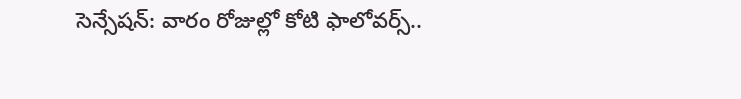సెన్సేషన్: వారం రోజుల్లో కోటి ఫాలోవర్స్..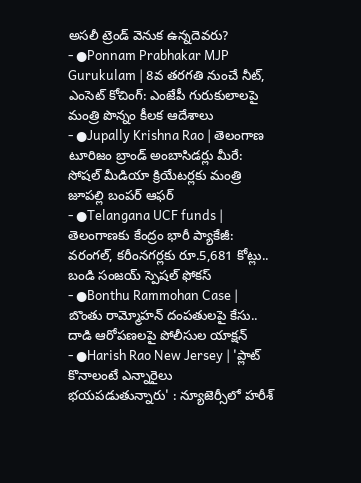అసలీ ట్రెండ్ వెనుక ఉన్నదెవరు?
- ●Ponnam Prabhakar MJP Gurukulam | 8వ తరగతి నుంచే నీట్, ఎంసెట్ కోచింగ్: ఎంజేపీ గురుకులాలపై మంత్రి పొన్నం కీలక ఆదేశాలు
- ●Jupally Krishna Rao | తెలంగాణ టూరిజం బ్రాండ్ అంబాసిడర్లు మీరే: సోషల్ మీడియా క్రియేటర్లకు మంత్రి జూపల్లి బంపర్ ఆఫర్
- ●Telangana UCF funds | తెలంగాణకు కేంద్రం భారీ ప్యాకేజీ: వరంగల్, కరీంనగర్లకు రూ.5,681 కోట్లు.. బండి సంజయ్ స్పెషల్ ఫోకస్
- ●Bonthu Rammohan Case | బొంతు రామ్మోహన్ దంపతులపై కేసు.. దాడి ఆరోపణలపై పోలీసుల యాక్షన్
- ●Harish Rao New Jersey | 'ప్లాట్ కొనాలంటే ఎన్నారైలు భయపడుతున్నారు' : న్యూజెర్సీలో హరీశ్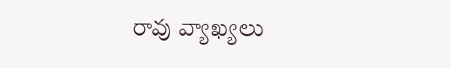రావు వ్యాఖ్యలు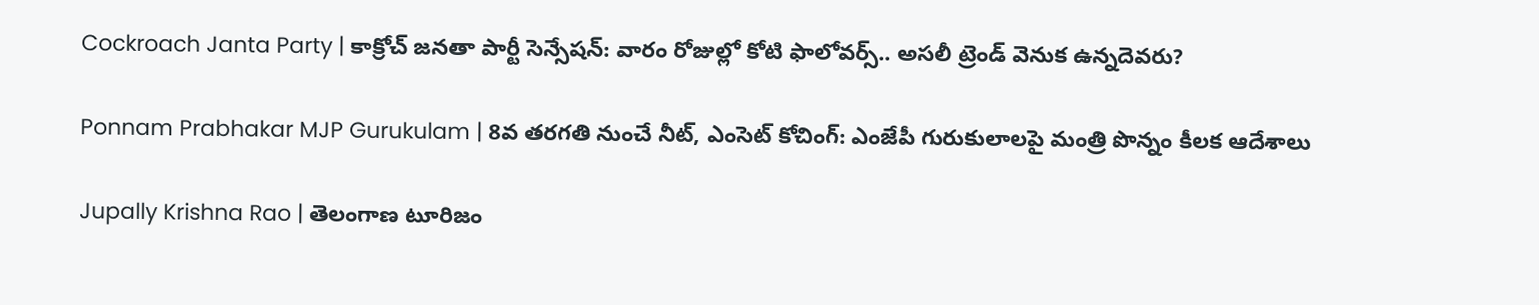Cockroach Janta Party | కాక్రోచ్ జనతా పార్టీ సెన్సేషన్: వారం రోజుల్లో కోటి ఫాలోవర్స్.. అసలీ ట్రెండ్ వెనుక ఉన్నదెవరు?

Ponnam Prabhakar MJP Gurukulam | 8వ తరగతి నుంచే నీట్, ఎంసెట్ కోచింగ్: ఎంజేపీ గురుకులాలపై మంత్రి పొన్నం కీలక ఆదేశాలు

Jupally Krishna Rao | తెలంగాణ టూరిజం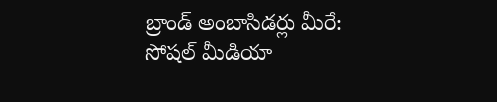బ్రాండ్ అంబాసిడర్లు మీరే: సోషల్ మీడియా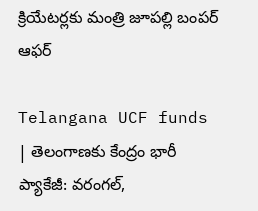క్రియేటర్లకు మంత్రి జూపల్లి బంపర్ ఆఫర్

Telangana UCF funds | తెలంగాణకు కేంద్రం భారీ ప్యాకేజీ: వరంగల్,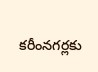కరీంనగర్లకు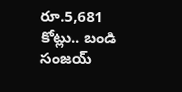రూ.5,681 కోట్లు.. బండి సంజయ్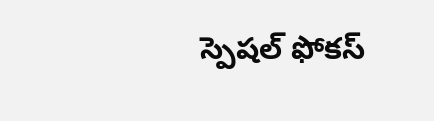స్పెషల్ ఫోకస్